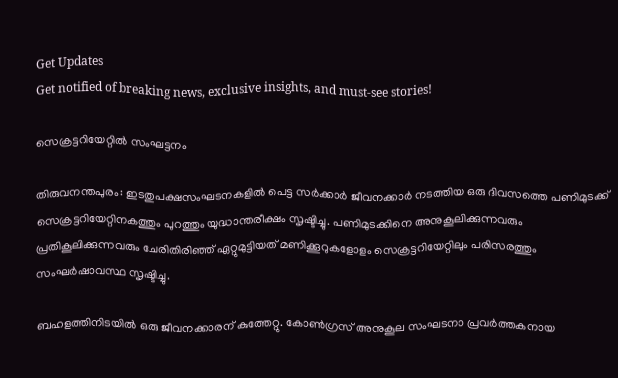Get Updates
Get notified of breaking news, exclusive insights, and must-see stories!

സെക്രട്ടറിയേറ്റില്‍ സംഘട്ടനം

തിരുവനന്തപുരം: ഇടതുപക്ഷസംഘടനകളില്‍ പെട്ട സര്‍ക്കാര്‍ ജീവനക്കാര്‍ നടത്തിയ ഒരു ദിവസത്തെ പണിമുടക്ക് സെക്രട്ടറിയേറ്റിനകത്തും പുറത്തും യുദ്ധാന്തരീക്ഷം സൃഷ്ടിച്ചു. പണിമുടക്കിനെ അനുകൂലിക്കുന്നവരും പ്രതികൂലിക്കുന്നവരും ചേരിതിരിഞ്ഞ് ഏറ്റുമുട്ടിയത് മണിക്കൂറുകളോളം സെക്രട്ടറിയേറ്റിലും പരിസരത്തും സംഘര്‍ഷാവസ്ഥ സൃഷ്ടിച്ചു.

ബഹളത്തിനിടയില്‍ ഒരു ജീവനക്കാരന് കുത്തേറ്റു. കോണ്‍ഗ്രസ് അനുകൂല സംഘടനാ പ്രവര്‍ത്തകനായ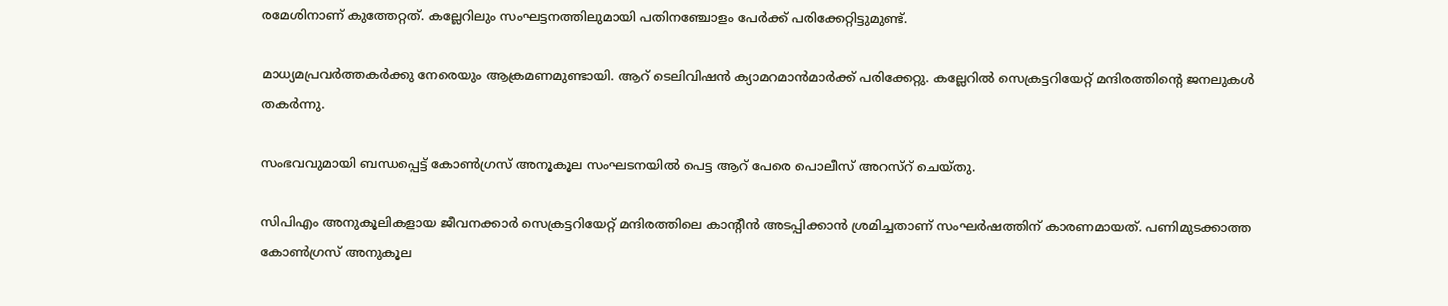രമേശിനാണ് കുത്തേറ്റത്. കല്ലേറിലും സംഘട്ടനത്തിലുമായി പതിനഞ്ചോളം പേര്‍ക്ക് പരിക്കേറ്റിട്ടുമുണ്ട്.

മാധ്യമപ്രവര്‍ത്തകര്‍ക്കു നേരെയും ആക്രമണമുണ്ടായി. ആറ് ടെലിവിഷന്‍ ക്യാമറമാന്‍മാര്‍ക്ക് പരിക്കേറ്റു. കല്ലേറില്‍ സെക്രട്ടറിയേറ്റ് മന്ദിരത്തിന്റെ ജനലുകള്‍ തകര്‍ന്നു.

സംഭവവുമായി ബന്ധപ്പെട്ട് കോണ്‍ഗ്രസ് അനൂകൂല സംഘടനയില്‍ പെട്ട ആറ് പേരെ പൊലീസ് അറസ്റ് ചെയ്തു.

സിപിഎം അനുകൂലികളായ ജീവനക്കാര്‍ സെക്രട്ടറിയേറ്റ് മന്ദിരത്തിലെ കാന്റീന്‍ അടപ്പിക്കാന്‍ ശ്രമിച്ചതാണ് സംഘര്‍ഷത്തിന് കാരണമായത്. പണിമുടക്കാത്ത കോണ്‍ഗ്രസ് അനുകൂല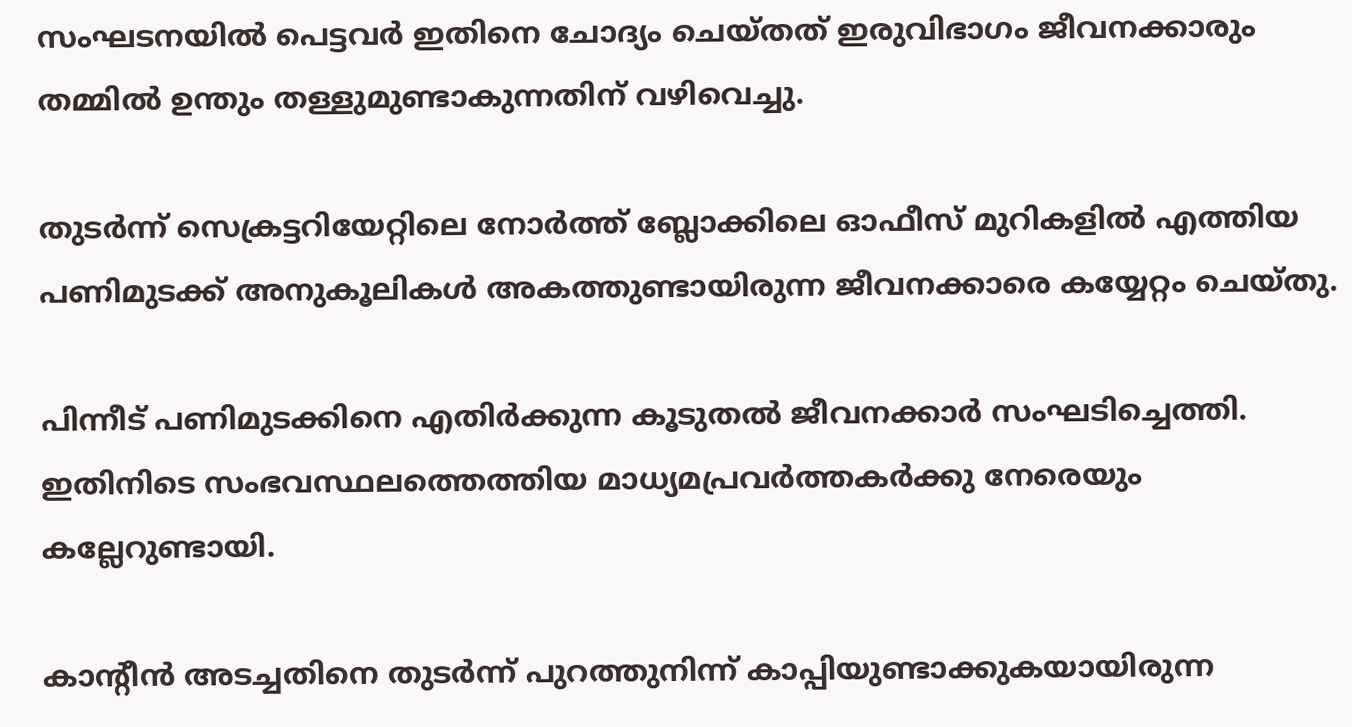സംഘടനയില്‍ പെട്ടവര്‍ ഇതിനെ ചോദ്യം ചെയ്തത് ഇരുവിഭാഗം ജീവനക്കാരും തമ്മില്‍ ഉന്തും തള്ളുമുണ്ടാകുന്നതിന് വഴിവെച്ചു.

തുടര്‍ന്ന് സെക്രട്ടറിയേറ്റിലെ നോര്‍ത്ത് ബ്ലോക്കിലെ ഓഫീസ് മുറികളില്‍ എത്തിയ പണിമുടക്ക് അനുകൂലികള്‍ അകത്തുണ്ടായിരുന്ന ജീവനക്കാരെ കയ്യേറ്റം ചെയ്തു.

പിന്നീട് പണിമുടക്കിനെ എതിര്‍ക്കുന്ന കൂടുതല്‍ ജീവനക്കാര്‍ സംഘടിച്ചെത്തി. ഇതിനിടെ സംഭവസ്ഥലത്തെത്തിയ മാധ്യമപ്രവര്‍ത്തകര്‍ക്കു നേരെയും കല്ലേറുണ്ടായി.

കാന്റീന്‍ അടച്ചതിനെ തുടര്‍ന്ന് പുറത്തുനിന്ന് കാപ്പിയുണ്ടാക്കുകയായിരുന്ന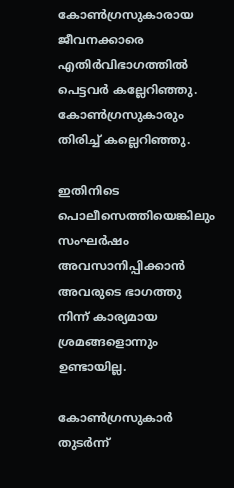കോണ്‍ഗ്രസുകാരായ ജീവനക്കാരെ എതിര്‍വിഭാഗത്തില്‍ പെട്ടവര്‍ കല്ലേറിഞ്ഞു. കോണ്‍ഗ്രസുകാരും തിരിച്ച് കല്ലെറിഞ്ഞു.

ഇതിനിടെ പൊലീസെത്തിയെങ്കിലും സംഘര്‍ഷം അവസാനിപ്പിക്കാന്‍ അവരുടെ ഭാഗത്തു നിന്ന് കാര്യമായ ശ്രമങ്ങളൊന്നും ഉണ്ടായില്ല.

കോണ്‍ഗ്രസുകാര്‍ തുടര്‍ന്ന്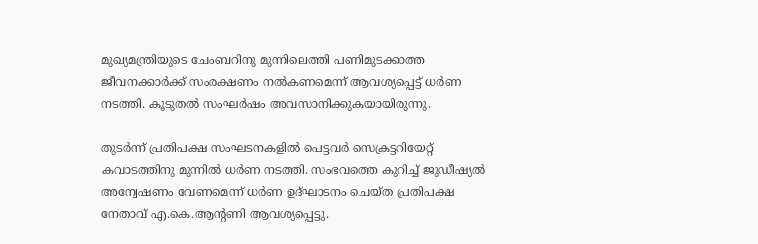മുഖ്യമന്ത്രിയുടെ ചേംബറിനു മുന്നിലെത്തി പണിമുടക്കാത്ത ജീവനക്കാര്‍ക്ക് സംരക്ഷണം നല്‍കണമെന്ന് ആവശ്യപ്പെട്ട് ധര്‍ണ നടത്തി. കൂടുതല്‍ സംഘര്‍ഷം അവസാനിക്കുകയായിരുന്നു.

തുടര്‍ന്ന് പ്രതിപക്ഷ സംഘടനകളില്‍ പെട്ടവര്‍ സെക്രട്ടറിയേറ്റ് കവാടത്തിനു മുന്നില്‍ ധര്‍ണ നടത്തി. സംഭവത്തെ കുറിച്ച് ജുഡീഷ്യല്‍ അന്വേഷണം വേണമെന്ന് ധര്‍ണ ഉദ്ഘാടനം ചെയ്ത പ്രതിപക്ഷ നേതാവ് എ.കെ.ആന്റണി ആവശ്യപ്പെട്ടു.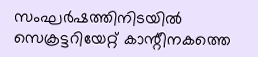സംഘര്‍ഷത്തിനിടയില്‍ സെക്രട്ടറിയേറ്റ് കാന്റീനകത്തെ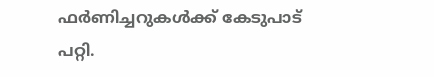ഫര്‍ണിച്ചറുകള്‍ക്ക് കേടുപാട് പറ്റി.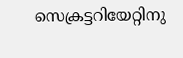സെക്രട്ടറിയേറ്റിനു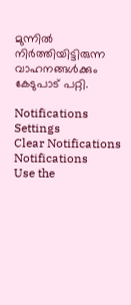മുന്നില്‍ നിര്‍ത്തിയിട്ടിരുന്ന വാഹനങ്ങള്‍ക്കും കേടുപാട് പറ്റി.

Notifications
Settings
Clear Notifications
Notifications
Use the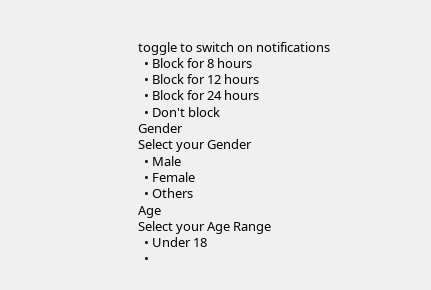toggle to switch on notifications
  • Block for 8 hours
  • Block for 12 hours
  • Block for 24 hours
  • Don't block
Gender
Select your Gender
  • Male
  • Female
  • Others
Age
Select your Age Range
  • Under 18
  •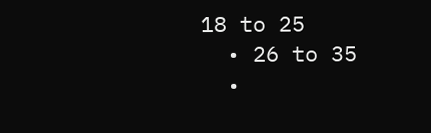18 to 25
  • 26 to 35
  •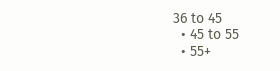36 to 45
  • 45 to 55
  • 55+